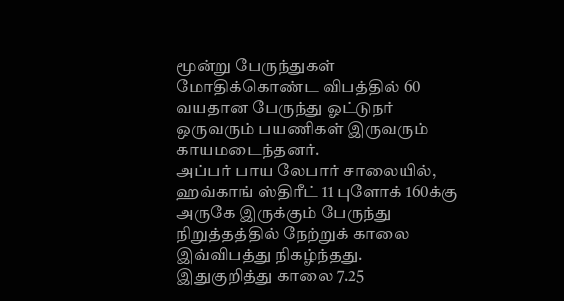மூன்று பேருந்துகள் மோதிக்கொண்ட விபத்தில் 60 வயதான பேருந்து ஓட்டுநர் ஒருவரும் பயணிகள் இருவரும் காயமடைந்தனர்.
அப்பர் பாய லேபார் சாலையில், ஹவ்காங் ஸ்திரீட் 11 புளோக் 160க்கு அருகே இருக்கும் பேருந்து நிறுத்தத்தில் நேற்றுக் காலை இவ்விபத்து நிகழ்ந்தது. இதுகுறித்து காலை 7.25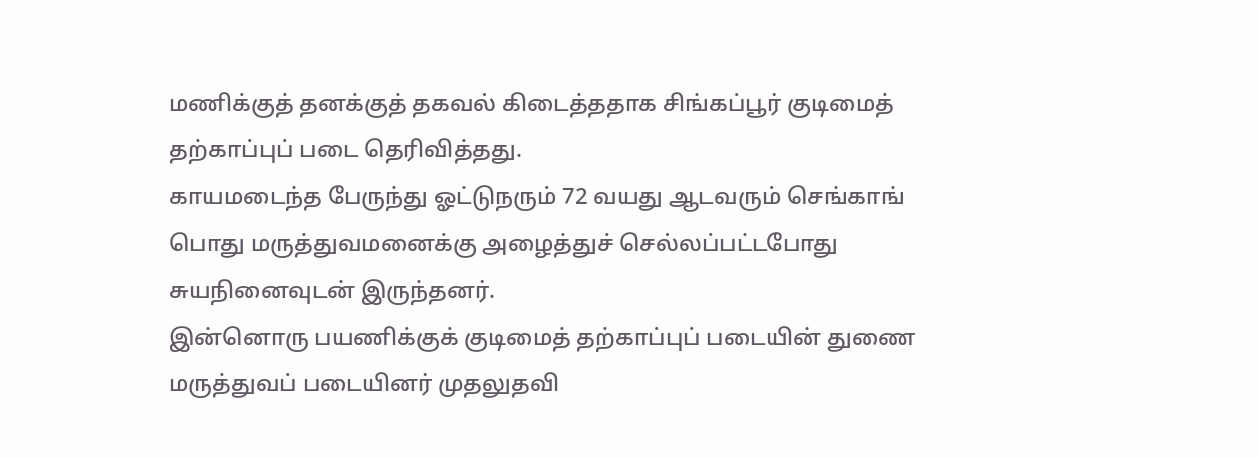மணிக்குத் தனக்குத் தகவல் கிடைத்ததாக சிங்கப்பூர் குடிமைத் தற்காப்புப் படை தெரிவித்தது.
காயமடைந்த பேருந்து ஓட்டுநரும் 72 வயது ஆடவரும் செங்காங் பொது மருத்துவமனைக்கு அழைத்துச் செல்லப்பட்டபோது சுயநினைவுடன் இருந்தனர்.
இன்னொரு பயணிக்குக் குடிமைத் தற்காப்புப் படையின் துணை மருத்துவப் படையினர் முதலுதவி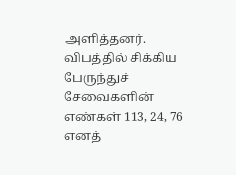அளித்தனர்.
விபத்தில் சிக்கிய பேருந்துச் சேவைகளின் எண்கள் 113, 24, 76 எனத்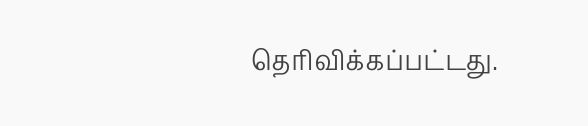தெரிவிக்கப்பட்டது.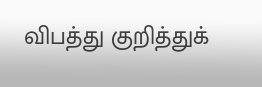விபத்து குறித்துக்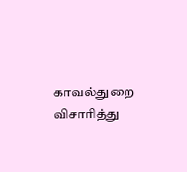காவல்துறை விசாரித்து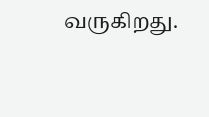வருகிறது.